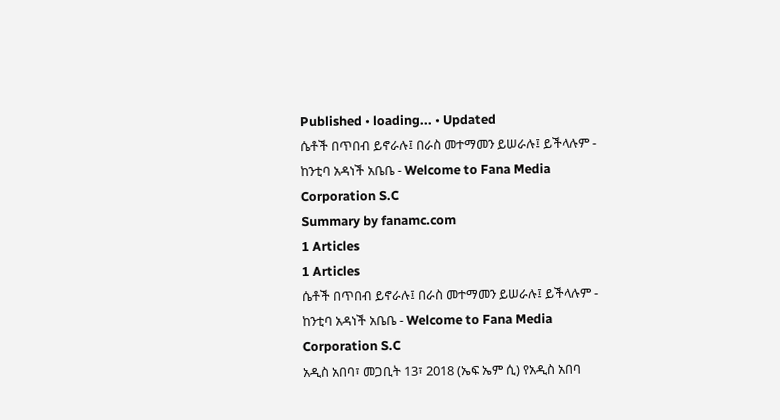Published • loading... • Updated
ሴቶች በጥበብ ይኖራሉ፤ በራስ መተማመን ይሠራሉ፤ ይችላሉም - ከንቲባ አዳነች አቤቤ - Welcome to Fana Media Corporation S.C
Summary by fanamc.com
1 Articles
1 Articles
ሴቶች በጥበብ ይኖራሉ፤ በራስ መተማመን ይሠራሉ፤ ይችላሉም - ከንቲባ አዳነች አቤቤ - Welcome to Fana Media Corporation S.C
አዲስ አበባ፣ መጋቢት 13፣ 2018 (ኤፍ ኤም ሲ) የአዲስ አበባ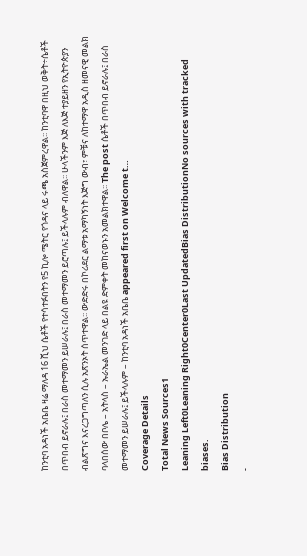ከንቲባ አዳነች አቤቤ ዛሬ ማለዳ 16 ሺህ ሴቶች የተሳተፉበትን የ5 ኪሎ ሜትር የጎዳና ላይ ሩጫ አስጀምረዋል፡፡ ከንቲባዋ በዚህ ወቅት÷ሴቶች በጥበብ ይኖራሉ፤ በራስ መተማመን ይሠራሉ፤ በራስ መተማመን ይሮጣሉ፤ ይችላሉም ብለዋል፡፡ ሁላችንም እጅ ለእጅ ተያይዘን የኢትዮጵያን ብልጽግና እናረጋግጣለን ሲሉ አጽንኦት ሰጥተዋል፡፡ ውድድሩ በኮሪደር ልማቱ አማካኝነት እጅግ ውብ፣ ምቹና ለከተማዋ አዲስ ዘመናዊ መልክ ባላበሰው በቦሌ – አትላስ – ኡራኤል መንገድ ላይ በልዩ ድምቀት መከናወኑን አመልክተዋል፡፡ The post ሴቶች በጥበብ ይኖራሉ፤ በራስ መተማመን ይሠራሉ፤ ይችላሉም – ከንቲባ አዳነች አቤቤ appeared first on Welcome t…
Coverage Details
Total News Sources1
Leaning Left0Leaning Right0Center0Last UpdatedBias DistributionNo sources with tracked biases.
Bias Distribution
-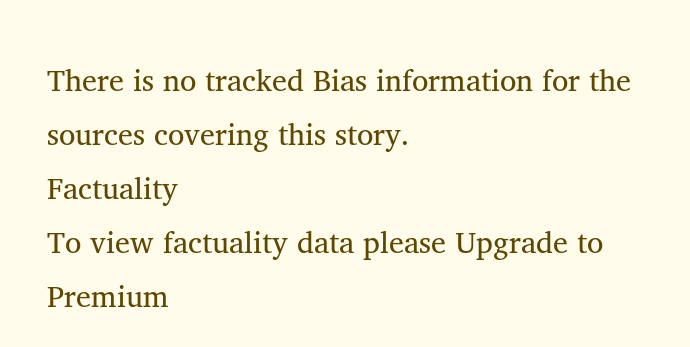There is no tracked Bias information for the sources covering this story.
Factuality
To view factuality data please Upgrade to Premium